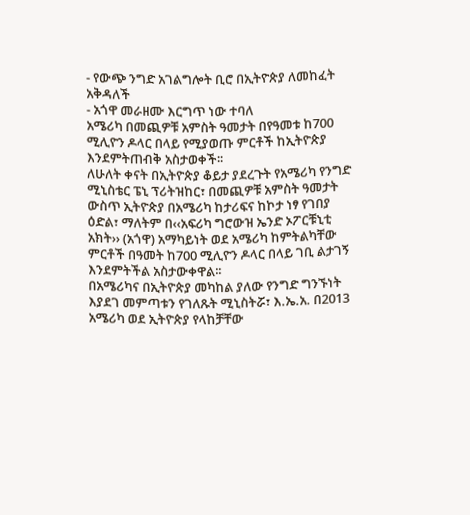- የውጭ ንግድ አገልግሎት ቢሮ በኢትዮጵያ ለመከፈት አቅዳለች
- አጎዋ መራዘሙ እርግጥ ነው ተባለ
አሜሪካ በመጪዎቹ አምስት ዓመታት በየዓመቱ ከ700 ሚሊዮን ዶላር በላይ የሚያወጡ ምርቶች ከኢትዮጵያ እንደምትጠብቅ አስታወቀች፡፡
ለሁለት ቀናት በኢትዮጵያ ቆይታ ያደረጉት የአሜሪካ የንግድ ሚኒስቴር ፔኒ ፕሪትዝከር፣ በመጪዎቹ አምስት ዓመታት ውስጥ ኢትዮጵያ በአሜሪካ ከታሪፍና ከኮታ ነፃ የገበያ ዕድል፣ ማለትም በ‹‹አፍሪካ ግሮውዝ ኤንድ ኦፖርቹኒቲ አክት›› (አጎዋ) አማካይነት ወደ አሜሪካ ከምትልካቸው ምርቶች በዓመት ከ700 ሚሊዮን ዶላር በላይ ገቢ ልታገኝ እንደምትችል አስታውቀዋል፡፡
በአሜሪካና በኢትዮጵያ መካከል ያለው የንግድ ግንኙነት እያደገ መምጣቱን የገለጹት ሚኒስትሯ፣ እ.ኤ.አ. በ2013 አሜሪካ ወደ ኢትዮጵያ የላከቻቸው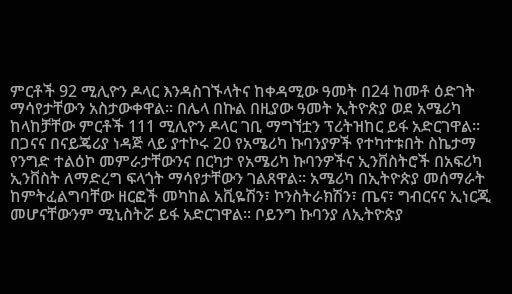ምርቶች 92 ሚሊዮን ዶላር እንዳስገኙላትና ከቀዳሚው ዓመት በ24 ከመቶ ዕድገት ማሳየታቸውን አስታውቀዋል፡፡ በሌላ በኩል በዚያው ዓመት ኢትዮጵያ ወደ አሜሪካ ከላከቻቸው ምርቶች 111 ሚሊዮን ዶላር ገቢ ማግኘቷን ፕሪትዝከር ይፋ አድርገዋል፡፡
በጋናና በናይጄሪያ ነዳጅ ላይ ያተኮሩ 20 የአሜሪካ ኩባንያዎች የተካተቱበት ስኬታማ የንግድ ተልዕኮ መምራታቸውንና በርካታ የአሜሪካ ኩባንዎችና ኢንቨስትሮች በአፍሪካ ኢንቨስት ለማድረግ ፍላጎት ማሳየታቸውን ገልጸዋል፡፡ አሜሪካ በኢትዮጵያ መሰማራት ከምትፈልግባቸው ዘርፎች መካከል አቪዬሽን፣ ኮንስትራክሽን፣ ጤና፣ ግብርናና ኢነርጂ መሆናቸውንም ሚኒስትሯ ይፋ አድርገዋል፡፡ ቦይንግ ኩባንያ ለኢትዮጵያ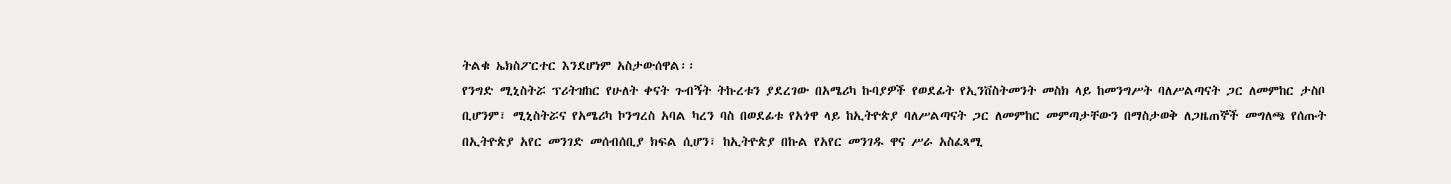ትልቁ ኤክስፖርተር እንደሆነም አስታውሰዋል፡፡
የንግድ ሚኒስትሯ ፕሪትዝከር የሁለት ቀናት ጉብኝት ትኩረቱን ያደረገው በአሜሪካ ኩባያዎች የወደፊት የኢንቨስትመንት መስክ ላይ ከመንግሥት ባለሥልጣናት ጋር ለመምከር ታስቦ ቢሆንም፣ ሚኒስትሯና የአሜሪካ ኮንግረስ አባል ካረን ባስ በወደፊቱ የአጎዋ ላይ ከኢትዮጵያ ባለሥልጣናት ጋር ለመምከር መምጣታቸውን በማስታወቅ ለጋዜጠኞች መግለጫ የሰጡት በኢትዮጵያ አየር መንገድ መሰብሰቢያ ክፍል ሲሆን፣ ከኢትዮጵያ በኩል የአየር መንገዱ ዋና ሥራ አስፈጻሚ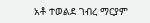አቶ ተወልደ ገብረ ማርያም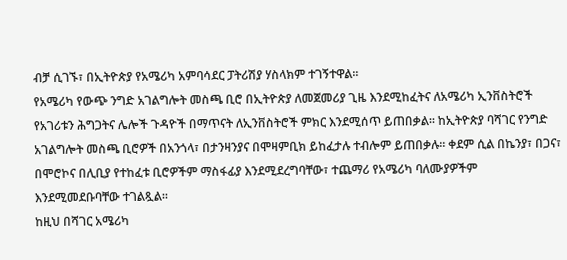ብቻ ሲገኙ፣ በኢትዮጵያ የአሜሪካ አምባሳደር ፓትሪሽያ ሃስላክም ተገኝተዋል፡፡
የአሜሪካ የውጭ ንግድ አገልግሎት መስጫ ቢሮ በኢትዮጵያ ለመጀመሪያ ጊዜ እንደሚከፈትና ለአሜሪካ ኢንቨስትሮች የአገሪቱን ሕግጋትና ሌሎች ጉዳዮች በማጥናት ለኢንቨስትሮች ምክር እንደሚሰጥ ይጠበቃል፡፡ ከኢትዮጵያ ባሻገር የንግድ አገልግሎት መስጫ ቢሮዎች በአንጎላ፣ በታንዛንያና በሞዛምቢክ ይከፈታሉ ተብሎም ይጠበቃሉ፡፡ ቀደም ሲል በኬንያ፣ በጋና፣ በሞሮኮና በሊቢያ የተከፈቱ ቢሮዎችም ማስፋፊያ እንደሚደረግባቸው፣ ተጨማሪ የአሜሪካ ባለሙያዎችም እንደሚመደቡባቸው ተገልጿል፡፡
ከዚህ በሻገር አሜሪካ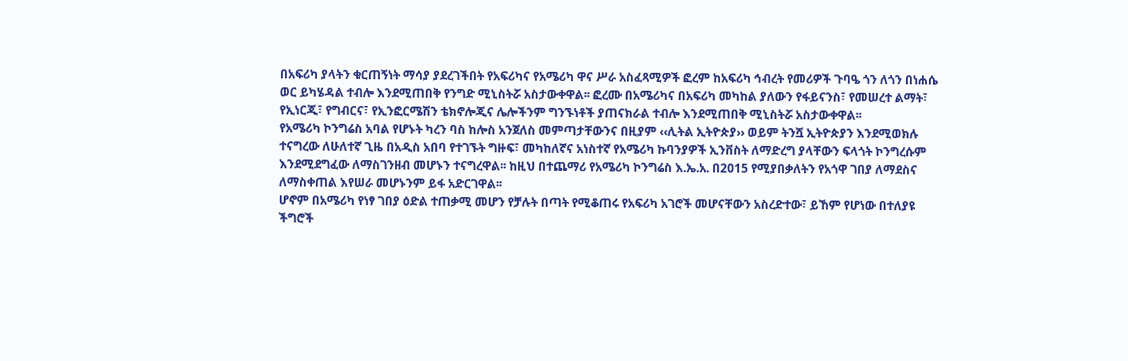በአፍሪካ ያላትን ቁርጠኝነት ማሳያ ያደረገችበት የአፍሪካና የአሜሪካ ዋና ሥራ አስፈጻሚዎች ፎረም ከአፍሪካ ኅብረት የመሪዎች ጉባዔ ጎን ለጎን በነሐሴ ወር ይካሄዳል ተብሎ እንደሚጠበቅ የንግድ ሚኒስትሯ አስታውቀዋል፡፡ ፎረሙ በአሜሪካና በአፍሪካ መካከል ያለውን የፋይናንስ፣ የመሠረተ ልማት፣ የኢነርጂ፣ የግብርና፣ የኢንፎርሜሽን ቴክኖሎጂና ሌሎችንም ግንኙነቶች ያጠናክራል ተብሎ እንደሚጠበቅ ሚኒስትሯ አስታውቀዋል፡፡
የአሜሪካ ኮንግሬስ አባል የሆኑት ካረን ባስ ከሎስ አንጀለስ መምጣታቸውንና በዚያም ‹‹ሊትል ኢትዮጵያ›› ወይም ትንሿ ኢትዮጵያን እንደሚወክሉ ተናግረው ለሁለተኛ ጊዜ በአዲስ አበባ የተገኙት ግዙፍ፣ መካከለኛና አነስተኛ የአሜሪካ ኩባንያዎች ኢንቨስት ለማድረግ ያላቸውን ፍላጎት ኮንግረሱም እንደሚደግፈው ለማስገንዘብ መሆኑን ተናግረዋል፡፡ ከዚህ በተጨማሪ የአሜሪካ ኮንግሬስ እ.ኤ.አ. በ2015 የሚያበቃለትን የአጎዋ ገበያ ለማደስና ለማስቀጠል እየሠራ መሆኑንም ይፋ አድርገዋል፡፡
ሆኖም በአሜሪካ የነፃ ገበያ ዕድል ተጠቃሚ መሆን የቻሉት በጣት የሚቆጠሩ የአፍሪካ አገሮች መሆናቸውን አስረድተው፣ ይኸም የሆነው በተለያዩ ችግሮች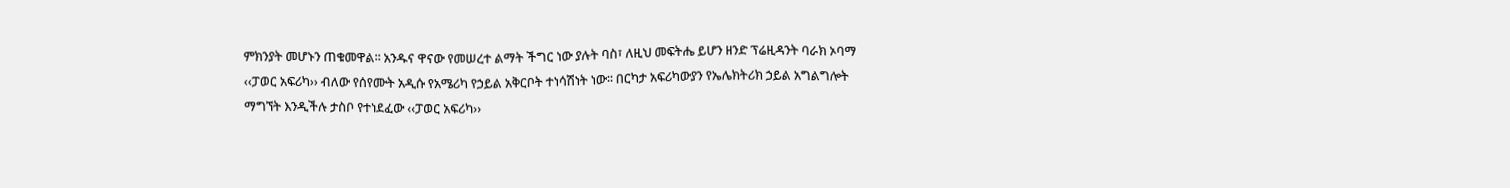ምክንያት መሆኑን ጠቁመዋል፡፡ አንዱና ዋናው የመሠረተ ልማት ችግር ነው ያሉት ባስ፣ ለዚህ መፍትሔ ይሆን ዘንድ ፕሬዚዳንት ባራክ ኦባማ ‹‹ፓወር አፍሪካ›› ብለው የሰየሙት አዲሱ የአሜሪካ የኃይል አቅርቦት ተነሳሽነት ነው፡፡ በርካታ አፍሪካውያን የኤሌክትሪክ ኃይል አግልግሎት ማግኘት እንዲችሉ ታስቦ የተነደፈው ‹‹ፓወር አፍሪካ››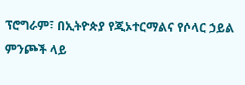ፕሮግራም፣ በኢትዮጵያ የጂኦተርማልና የሶላር ኃይል ምንጮች ላይ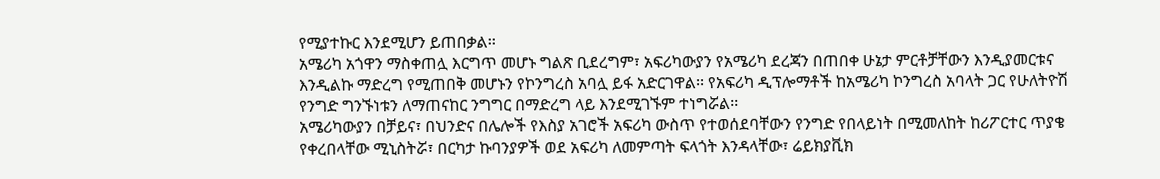የሚያተኩር እንደሚሆን ይጠበቃል፡፡
አሜሪካ አጎዋን ማስቀጠሏ እርግጥ መሆኑ ግልጽ ቢደረግም፣ አፍሪካውያን የአሜሪካ ደረጃን በጠበቀ ሁኔታ ምርቶቻቸውን እንዲያመርቱና እንዲልኩ ማድረግ የሚጠበቅ መሆኑን የኮንግረስ አባሏ ይፋ አድርገዋል፡፡ የአፍሪካ ዲፕሎማቶች ከአሜሪካ ኮንግረስ አባላት ጋር የሁለትዮሽ የንግድ ግንኙነቱን ለማጠናከር ንግግር በማድረግ ላይ እንደሚገኙም ተነግሯል፡፡
አሜሪካውያን በቻይና፣ በህንድና በሌሎች የእስያ አገሮች አፍሪካ ውስጥ የተወሰደባቸውን የንግድ የበላይነት በሚመለከት ከሪፖርተር ጥያቄ የቀረበላቸው ሚኒስትሯ፣ በርካታ ኩባንያዎች ወደ አፍሪካ ለመምጣት ፍላጎት እንዳላቸው፣ ሬይክያቪክ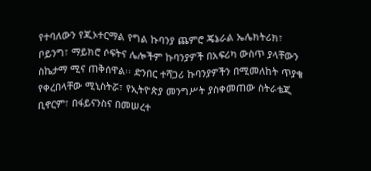የተባለውን የጂኦተርማል የግል ኩባንያ ጨምሮ ጄኔራል ኤሌክትሪክ፣ ቦይንግ፣ ማይክሮ ሶፍትና ሌሎችም ኩባንያዎች በአፍሪካ ውስጥ ያላቸውን ስኬታማ ሚና ጠቅሰዋል፡፡ ድንበር ተሻጋሪ ኩባንያዎችን በሚመለከት ጥያቄ የቀረበላቸው ሚኒስትሯ፣ የኢትዮጵያ መንግሥት ያስቀመጠው ስትራቴጂ ቢኖርም፣ በፋይናንስና በመሠረተ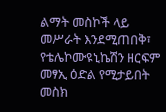ልማት መስኮች ላይ መሥራት እንደሚጠበቅ፣ የቴሌኮሙዩኒኬሽን ዘርፍም መፃኢ ዕድል የሚታይበት መስክ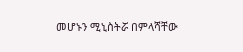መሆኑን ሚኒስትሯ በምላሻቸው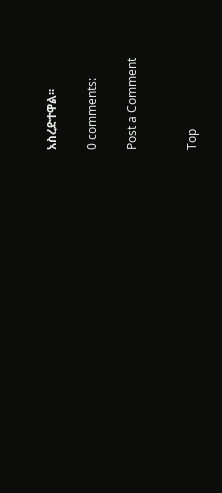አስረድተዋል፡፡

0 comments:

Post a Comment


Top